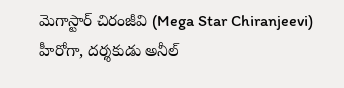మెగాస్టార్ చిరంజీవి (Mega Star Chiranjeevi) హీరోగా, దర్శకుడు అనీల్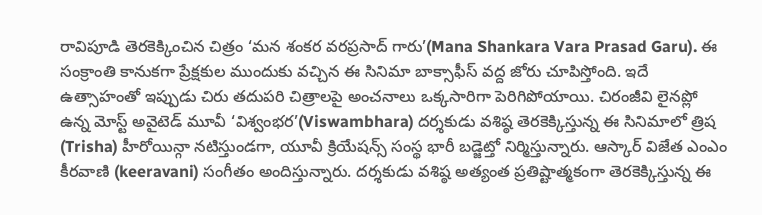రావిపూడి తెరకెక్కించిన చిత్రం ‘మన శంకర వరప్రసాద్ గారు’(Mana Shankara Vara Prasad Garu). ఈ సంక్రాంతి కానుకగా ప్రేక్షకుల ముందుకు వచ్చిన ఈ సినిమా బాక్సాఫీస్ వద్ద జోరు చూపిస్తోంది. ఇదే ఉత్సాహంతో ఇప్పుడు చిరు తదుపరి చిత్రాలపై అంచనాలు ఒక్కసారిగా పెరిగిపోయాయి. చిరంజీవి లైనప్లో ఉన్న మోస్ట్ అవైటెడ్ మూవీ ‘విశ్వంభర’(Viswambhara) దర్శకుడు వశిష్ఠ తెరకెక్కిస్తున్న ఈ సినిమాలో త్రిష (Trisha) హీరోయిన్గా నటిస్తుండగా, యూవీ క్రియేషన్స్ సంస్థ భారీ బడ్జెట్తో నిర్మిస్తున్నారు. ఆస్కార్ విజేత ఎంఎం కీరవాణి (keeravani) సంగీతం అందిస్తున్నారు. దర్శకుడు వశిష్ఠ అత్యంత ప్రతిష్టాత్మకంగా తెరకెక్కిస్తున్న ఈ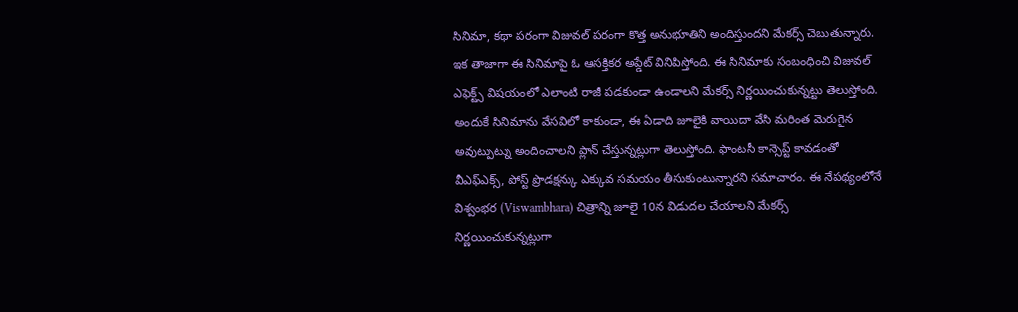సినిమా, కథా పరంగా విజువల్ పరంగా కొత్త అనుభూతిని అందిస్తుందని మేకర్స్ చెబుతున్నారు.
ఇక తాజాగా ఈ సినిమాపై ఓ ఆసక్తికర అప్డేట్ వినిపిస్తోంది. ఈ సినిమాకు సంబంధించి విజువల్ ఎఫెక్ట్స్ విషయంలో ఎలాంటి రాజీ పడకుండా ఉండాలని మేకర్స్ నిర్ణయించుకున్నట్టు తెలుస్తోంది. అందుకే సినిమాను వేసవిలో కాకుండా, ఈ ఏడాది జూలైకి వాయిదా వేసి మరింత మెరుగైన అవుట్పుట్ను అందించాలని ప్లాన్ చేస్తున్నట్లుగా తెలుస్తోంది. ఫాంటసీ కాన్సెప్ట్ కావడంతో వీఎఫ్ఎక్స్, పోస్ట్ ప్రొడక్షన్కు ఎక్కువ సమయం తీసుకుంటున్నారని సమాచారం. ఈ నేపథ్యంలోనే విశ్వంభర (Viswambhara) చిత్రాన్ని జూలై 10న విడుదల చేయాలని మేకర్స్ నిర్ణయించుకున్నట్లుగా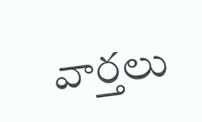వార్తలు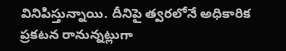వినిపిస్తున్నాయి. దీనిపై త్వరలోనే అధికారిక ప్రకటన రానున్నట్లుగా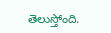తెలుస్తోంది.